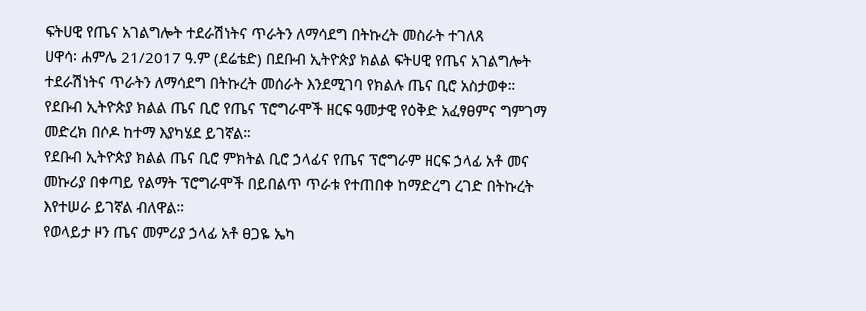ፍትሀዊ የጤና አገልግሎት ተደራሽነትና ጥራትን ለማሳደግ በትኩረት መስራት ተገለጸ
ሀዋሳ፡ ሐምሌ 21/2017 ዓ.ም (ደሬቴድ) በደቡብ ኢትዮጵያ ክልል ፍትሀዊ የጤና አገልግሎት ተደራሽነትና ጥራትን ለማሳደግ በትኩረት መሰራት እንደሚገባ የክልሉ ጤና ቢሮ አስታወቀ።
የደቡብ ኢትዮጵያ ክልል ጤና ቢሮ የጤና ፕሮግራሞች ዘርፍ ዓመታዊ የዕቅድ አፈፃፀምና ግምገማ መድረክ በሶዶ ከተማ እያካሄደ ይገኛል።
የደቡብ ኢትዮጵያ ክልል ጤና ቢሮ ምክትል ቢሮ ኃላፊና የጤና ፕሮግራም ዘርፍ ኃላፊ አቶ መና መኩሪያ በቀጣይ የልማት ፕሮግራሞች በይበልጥ ጥራቱ የተጠበቀ ከማድረግ ረገድ በትኩረት እየተሠራ ይገኛል ብለዋል።
የወላይታ ዞን ጤና መምሪያ ኃላፊ አቶ ፀጋዬ ኤካ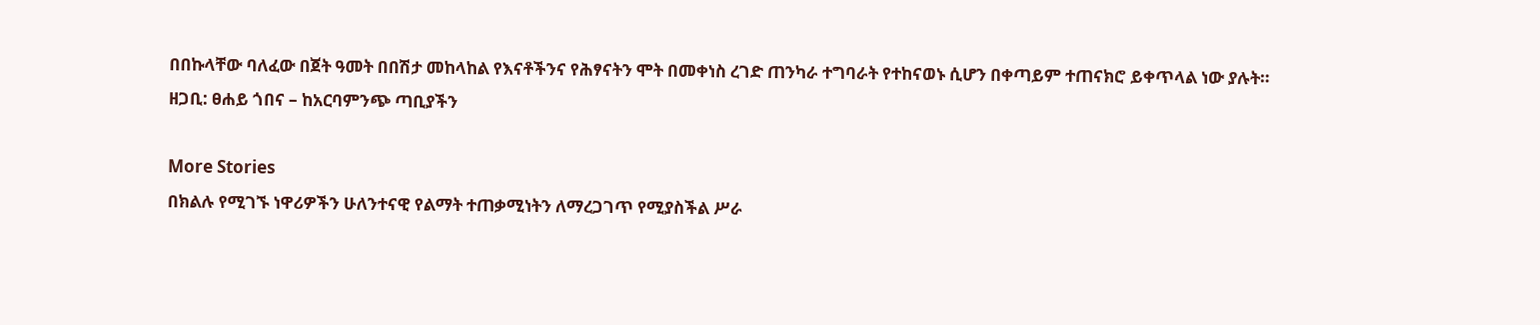በበኩላቸው ባለፈው በጀት ዓመት በበሽታ መከላከል የእናቶችንና የሕፃናትን ሞት በመቀነስ ረገድ ጠንካራ ተግባራት የተከናወኑ ሲሆን በቀጣይም ተጠናክሮ ይቀጥላል ነው ያሉት።
ዘጋቢ: ፀሐይ ጎበና – ከአርባምንጭ ጣቢያችን

More Stories
በክልሉ የሚገኙ ነዋሪዎችን ሁለንተናዊ የልማት ተጠቃሚነትን ለማረጋገጥ የሚያስችል ሥራ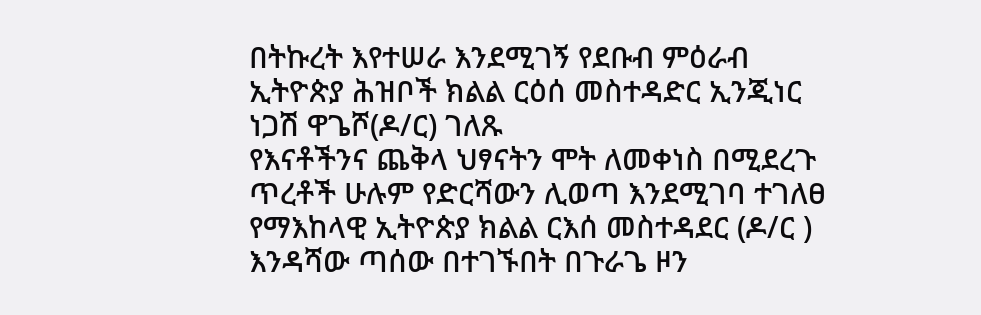በትኩረት እየተሠራ እንደሚገኝ የደቡብ ምዕራብ ኢትዮጵያ ሕዝቦች ክልል ርዕሰ መስተዳድር ኢንጂነር ነጋሽ ዋጌሾ(ዶ/ር) ገለጹ
የእናቶችንና ጨቅላ ህፃናትን ሞት ለመቀነስ በሚደረጉ ጥረቶች ሁሉም የድርሻውን ሊወጣ እንደሚገባ ተገለፀ
የማእከላዊ ኢትዮጵያ ክልል ርእሰ መስተዳደር (ዶ/ር ) እንዳሻው ጣሰው በተገኙበት በጉራጌ ዞን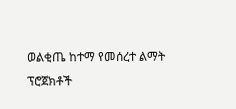ወልቂጤ ከተማ የመሰረተ ልማት ፕሮጀክቶች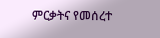ምርቃትና የመሰረተ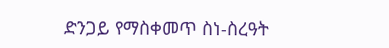ድንጋይ የማስቀመጥ ስነ-ስረዓት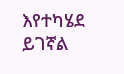እየተካሄደ ይገኛል